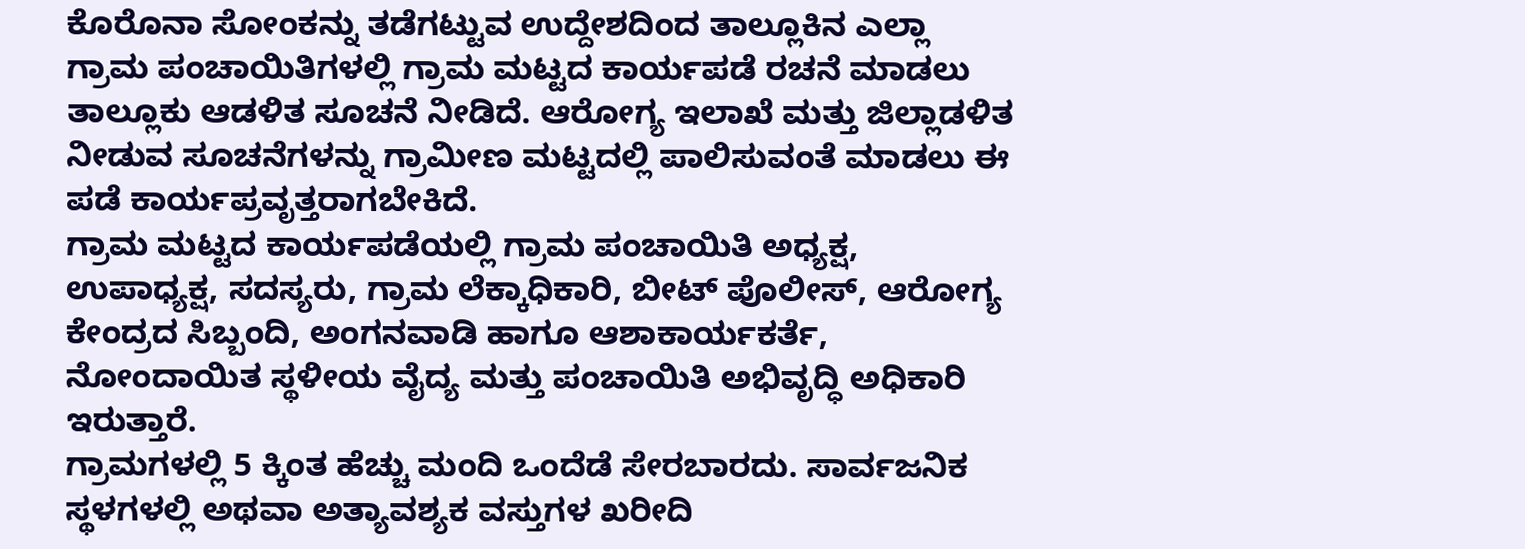ಕೊರೊನಾ ಸೋಂಕನ್ನು ತಡೆಗಟ್ಟುವ ಉದ್ದೇಶದಿಂದ ತಾಲ್ಲೂಕಿನ ಎಲ್ಲಾ ಗ್ರಾಮ ಪಂಚಾಯಿತಿಗಳಲ್ಲಿ ಗ್ರಾಮ ಮಟ್ಟದ ಕಾರ್ಯಪಡೆ ರಚನೆ ಮಾಡಲು ತಾಲ್ಲೂಕು ಆಡಳಿತ ಸೂಚನೆ ನೀಡಿದೆ. ಆರೋಗ್ಯ ಇಲಾಖೆ ಮತ್ತು ಜಿಲ್ಲಾಡಳಿತ ನೀಡುವ ಸೂಚನೆಗಳನ್ನು ಗ್ರಾಮೀಣ ಮಟ್ಟದಲ್ಲಿ ಪಾಲಿಸುವಂತೆ ಮಾಡಲು ಈ ಪಡೆ ಕಾರ್ಯಪ್ರವೃತ್ತರಾಗಬೇಕಿದೆ.
ಗ್ರಾಮ ಮಟ್ಟದ ಕಾರ್ಯಪಡೆಯಲ್ಲಿ ಗ್ರಾಮ ಪಂಚಾಯಿತಿ ಅಧ್ಯಕ್ಷ, ಉಪಾಧ್ಯಕ್ಷ, ಸದಸ್ಯರು, ಗ್ರಾಮ ಲೆಕ್ಕಾಧಿಕಾರಿ, ಬೀಟ್ ಪೊಲೀಸ್, ಆರೋಗ್ಯ ಕೇಂದ್ರದ ಸಿಬ್ಬಂದಿ, ಅಂಗನವಾಡಿ ಹಾಗೂ ಆಶಾಕಾರ್ಯಕರ್ತೆ, ನೋಂದಾಯಿತ ಸ್ಥಳೀಯ ವೈದ್ಯ ಮತ್ತು ಪಂಚಾಯಿತಿ ಅಭಿವೃದ್ಧಿ ಅಧಿಕಾರಿ ಇರುತ್ತಾರೆ.
ಗ್ರಾಮಗಳಲ್ಲಿ 5 ಕ್ಕಿಂತ ಹೆಚ್ಚು ಮಂದಿ ಒಂದೆಡೆ ಸೇರಬಾರದು. ಸಾರ್ವಜನಿಕ ಸ್ಥಳಗಳಲ್ಲಿ ಅಥವಾ ಅತ್ಯಾವಶ್ಯಕ ವಸ್ತುಗಳ ಖರೀದಿ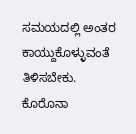ಸಮಯದಲ್ಲಿ ಅಂತರ ಕಾಯ್ದುಕೊಳ್ಳುವಂತೆ ತಿಳಿಸಬೇಕು. ಕೊರೊನಾ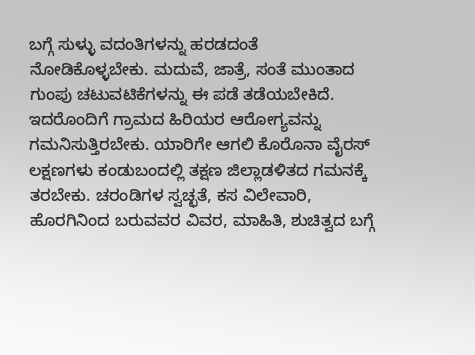ಬಗ್ಗೆ ಸುಳ್ಳು ವದಂತಿಗಳನ್ನು ಹರಡದಂತೆ ನೋಡಿಕೊಳ್ಳಬೇಕು. ಮದುವೆ, ಜಾತ್ರೆ, ಸಂತೆ ಮುಂತಾದ ಗುಂಪು ಚಟುವಟಿಕೆಗಳನ್ನು ಈ ಪಡೆ ತಡೆಯಬೇಕಿದೆ.
ಇದರೊಂದಿಗೆ ಗ್ರಾಮದ ಹಿರಿಯರ ಆರೋಗ್ಯವನ್ನು ಗಮನಿಸುತ್ತಿರಬೇಕು. ಯಾರಿಗೇ ಆಗಲಿ ಕೊರೊನಾ ವೈರಸ್ ಲಕ್ಷಣಗಳು ಕಂಡುಬಂದಲ್ಲಿ ತಕ್ಷಣ ಜಿಲ್ಲಾಡಳಿತದ ಗಮನಕ್ಕೆ ತರಬೇಕು. ಚರಂಡಿಗಳ ಸ್ವಚ್ಛತೆ, ಕಸ ವಿಲೇವಾರಿ, ಹೊರಗಿನಿಂದ ಬರುವವರ ವಿವರ, ಮಾಹಿತಿ, ಶುಚಿತ್ವದ ಬಗ್ಗೆ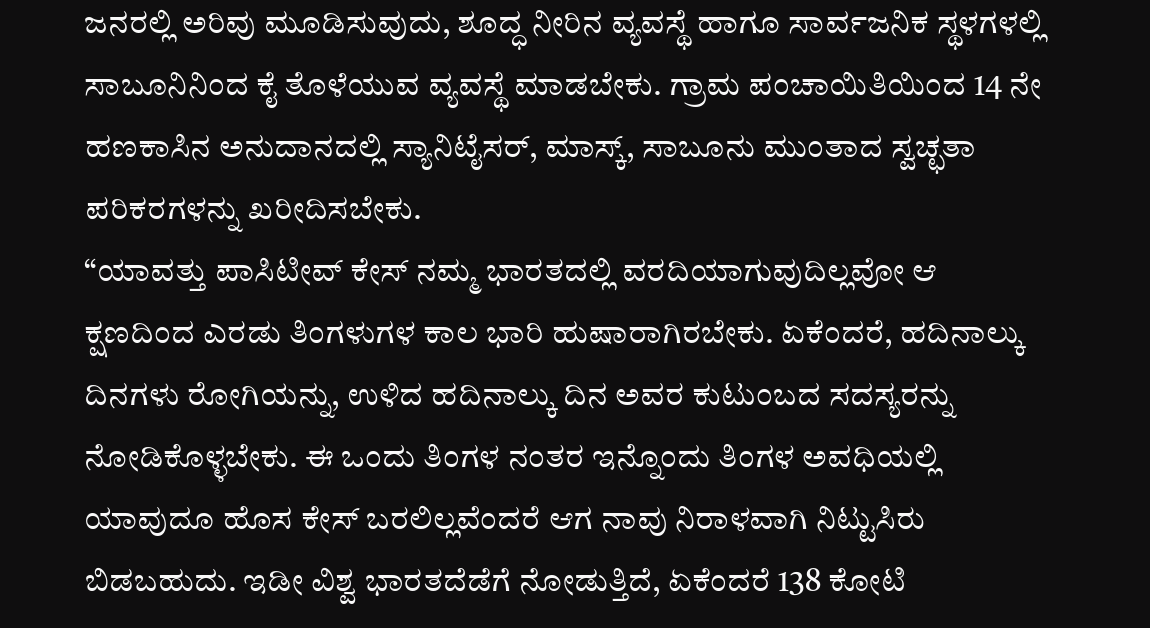ಜನರಲ್ಲಿ ಅರಿವು ಮೂಡಿಸುವುದು, ಶೂದ್ಧ ನೀರಿನ ವ್ಯವಸ್ಥೆ ಹಾಗೂ ಸಾರ್ವಜನಿಕ ಸ್ಥಳಗಳಲ್ಲಿ ಸಾಬೂನಿನಿಂದ ಕೈ ತೊಳೆಯುವ ವ್ಯವಸ್ಥೆ ಮಾಡಬೇಕು. ಗ್ರಾಮ ಪಂಚಾಯಿತಿಯಿಂದ 14 ನೇ ಹಣಕಾಸಿನ ಅನುದಾನದಲ್ಲಿ ಸ್ಯಾನಿಟೈಸರ್, ಮಾಸ್ಕ್, ಸಾಬೂನು ಮುಂತಾದ ಸ್ವಚ್ಛತಾ ಪರಿಕರಗಳನ್ನು ಖರೀದಿಸಬೇಕು.
“ಯಾವತ್ತು ಪಾಸಿಟೀವ್ ಕೇಸ್ ನಮ್ಮ ಭಾರತದಲ್ಲಿ ವರದಿಯಾಗುವುದಿಲ್ಲವೋ ಆ ಕ್ಷಣದಿಂದ ಎರಡು ತಿಂಗಳುಗಳ ಕಾಲ ಭಾರಿ ಹುಷಾರಾಗಿರಬೇಕು. ಏಕೆಂದರೆ, ಹದಿನಾಲ್ಕು ದಿನಗಳು ರೋಗಿಯನ್ನು, ಉಳಿದ ಹದಿನಾಲ್ಕು ದಿನ ಅವರ ಕುಟುಂಬದ ಸದಸ್ಯರನ್ನು ನೋಡಿಕೊಳ್ಳಬೇಕು. ಈ ಒಂದು ತಿಂಗಳ ನಂತರ ಇನ್ನೊಂದು ತಿಂಗಳ ಅವಧಿಯಲ್ಲಿ ಯಾವುದೂ ಹೊಸ ಕೇಸ್ ಬರಲಿಲ್ಲವೆಂದರೆ ಆಗ ನಾವು ನಿರಾಳವಾಗಿ ನಿಟ್ಟುಸಿರು ಬಿಡಬಹುದು. ಇಡೀ ವಿಶ್ವ ಭಾರತದೆಡೆಗೆ ನೋಡುತ್ತಿದೆ, ಏಕೆಂದರೆ 138 ಕೋಟಿ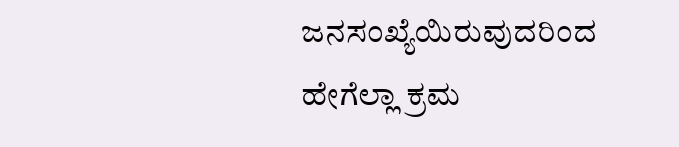ಜನಸಂಖ್ಯೆಯಿರುವುದರಿಂದ ಹೇಗೆಲ್ಲಾ ಕ್ರಮ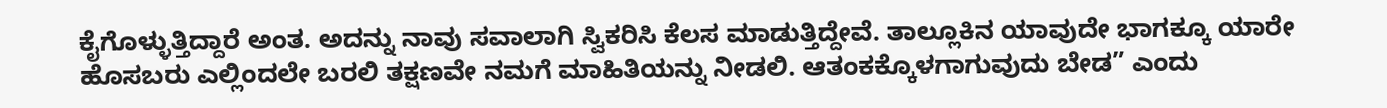ಕೈಗೊಳ್ಳುತ್ತಿದ್ದಾರೆ ಅಂತ. ಅದನ್ನು ನಾವು ಸವಾಲಾಗಿ ಸ್ವಿಕರಿಸಿ ಕೆಲಸ ಮಾಡುತ್ತಿದ್ದೇವೆ. ತಾಲ್ಲೂಕಿನ ಯಾವುದೇ ಭಾಗಕ್ಕೂ ಯಾರೇ ಹೊಸಬರು ಎಲ್ಲಿಂದಲೇ ಬರಲಿ ತಕ್ಷಣವೇ ನಮಗೆ ಮಾಹಿತಿಯನ್ನು ನೀಡಲಿ. ಆತಂಕಕ್ಕೊಳಗಾಗುವುದು ಬೇಡ” ಎಂದು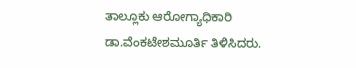ತಾಲ್ಲೂಕು ಆರೋಗ್ಯಾಧಿಕಾರಿ ಡಾ.ವೆಂಕಟೇಶಮೂರ್ತಿ ತಿಳಿಸಿದರು.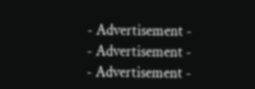- Advertisement -
- Advertisement -
- Advertisement -